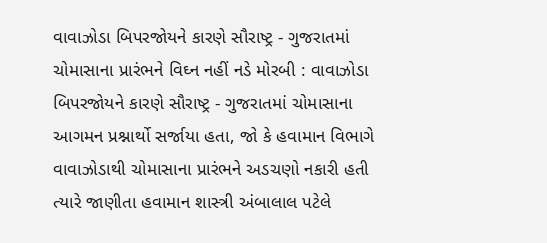વાવાઝોડા બિપરજોયને કારણે સૌરાષ્ટ્ર - ગુજરાતમાં ચોમાસાના પ્રારંભને વિઘ્ન નહીં નડે મોરબી : વાવાઝોડા બિપરજોયને કારણે સૌરાષ્ટ્ર - ગુજરાતમાં ચોમાસાના આગમન પ્રશ્નાર્થો સર્જાયા હતા, જો કે હવામાન વિભાગે વાવાઝોડાથી ચોમાસાના પ્રારંભને અડચણો નકારી હતી ત્યારે જાણીતા હવામાન શાસ્ત્રી અંબાલાલ પટેલે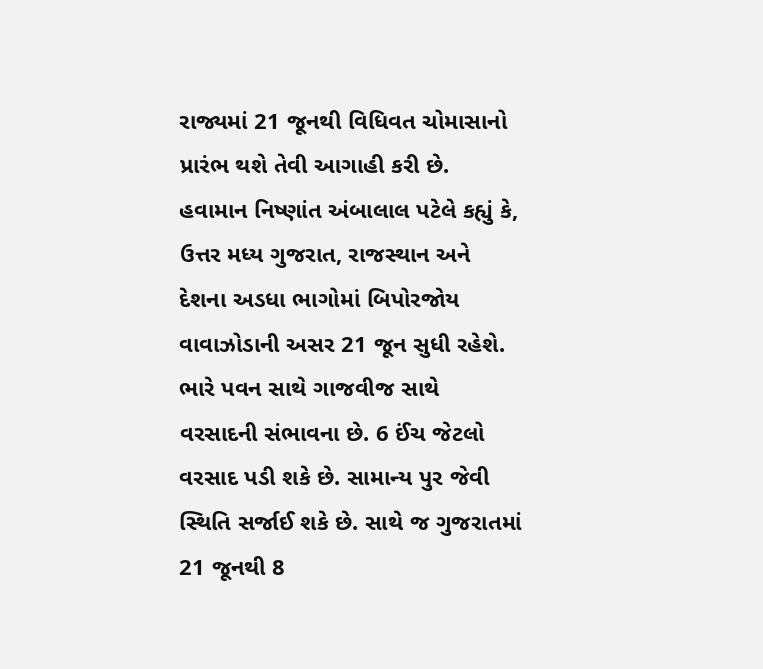રાજ્યમાં 21 જૂનથી વિધિવત ચોમાસાનો પ્રારંભ થશે તેવી આગાહી કરી છે. હવામાન નિષ્ણાંત અંબાલાલ પટેલે કહ્યું કે, ઉત્તર મધ્ય ગુજરાત, રાજસ્થાન અને દેશના અડધા ભાગોમાં બિપોરજોય વાવાઝોડાની અસર 21 જૂન સુધી રહેશે. ભારે પવન સાથે ગાજવીજ સાથે વરસાદની સંભાવના છે. 6 ઈંચ જેટલો વરસાદ પડી શકે છે. સામાન્ય પુર જેવી સ્થિતિ સર્જાઈ શકે છે. સાથે જ ગુજરાતમાં 21 જૂનથી 8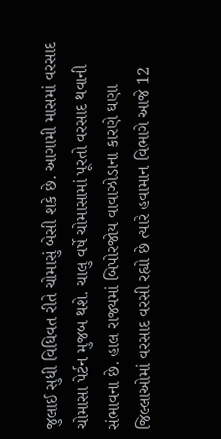જુલાઈ સુધી વિધિવત રીતે ચોમાસું બેસી શકે છે. આગામી માસમાં વરસાદ ચોમાસા પેર્ટન મુજબ થશે. ચાલુ વર્ષે ચોમાસામાં પૂરતો વરસાદ થવાની સંભાવના છે. હાલ રાજ્યમાં બિપોરજોય વાવાઝોડાના કારણે ઘણા જિલ્લાઓમાં વરસાદ વરસી રહ્યો છે ત્યારે હવામાન વિભાગે આજે 12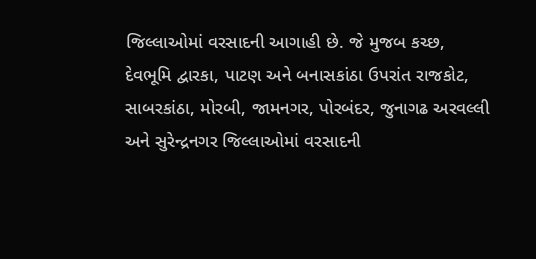જિલ્લાઓમાં વરસાદની આગાહી છે. જે મુજબ કચ્છ, દેવભૂમિ દ્વારકા, પાટણ અને બનાસકાંઠા ઉપરાંત રાજકોટ, સાબરકાંઠા, મોરબી, જામનગર, પોરબંદર, જુનાગઢ અરવલ્લી અને સુરેન્દ્રનગર જિલ્લાઓમાં વરસાદની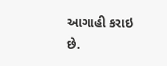આગાહી કરાઇ છે.